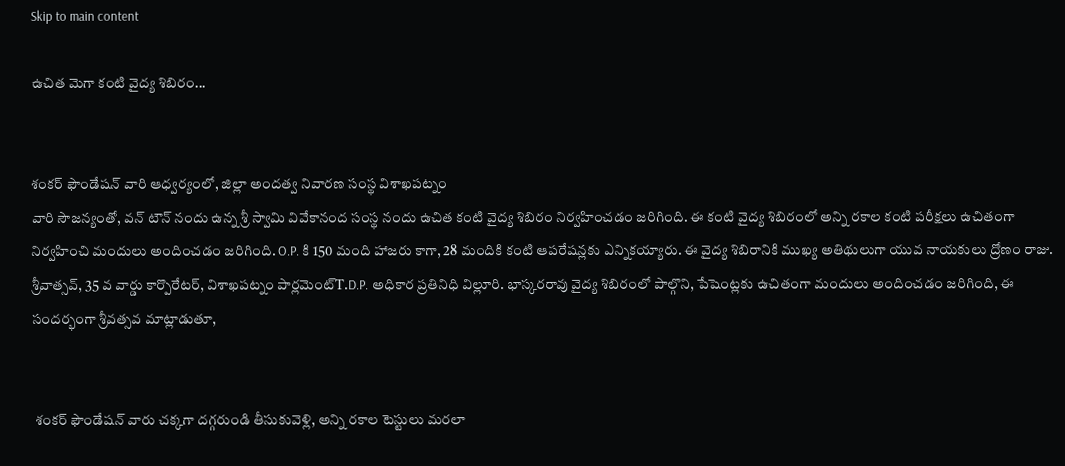Skip to main content

ఉచిత మెగా కంటి వైద్య శిబిరం...


శంకర్ ఫౌండేషన్ వారి ఆధ్వర్యంలో, జిల్లా అందత్వ నివారణ సంస్థ విశాఖపట్నం
వారి సౌజన్యంతో, వన్ టౌన్ నందు ఉన్న శ్రీ స్వామి వివేకానంద సంస్థ నందు ఉచిత కంటి వైద్య శిబిరం నిర్వహించడం జరిగింది. ఈ కంటి వైద్య శిబిరంలో అన్ని రకాల కంటి పరీక్షలు ఉచితంగా నిర్వహించి మందులు అందించడం జరిగింది. O.P. కి 150 మంది హాజరు కాగా, 28 మందికి కంటి ఆపరేషన్లకు ఎన్నికయ్యారు. ఈ వైద్య శిబిరానికి ముఖ్య అతిథులుగా యువ నాయకులు ద్రోణం రాజు.  శ్రీవాత్సవ్, 35 వ వార్డు కార్పొరేటర్, విశాఖపట్నం పార్లమెంట్T.D.P. అధికార ప్రతినిధి విల్లూరి. భాస్కరరావు వైద్య శిబిరంలో పాల్గొని, పేషెంట్లకు ఉచితంగా మందులు అందించడం జరిగింది, ఈ సందర్భంగా శ్రీవత్సవ మాట్లాడుతూ,


 శంకర్ ఫౌండేషన్ వారు చక్కగా దగ్గరుండి తీసుకువెళ్లి, అన్ని రకాల టెస్టులు మరలా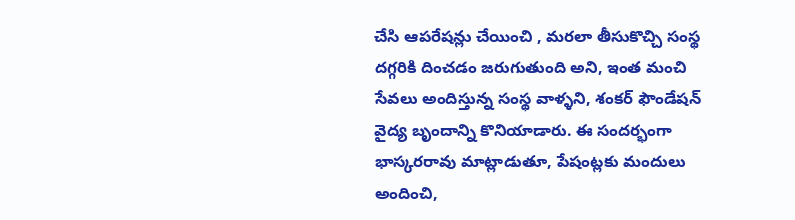చేసి ఆపరేషన్లు చేయించి , మరలా తీసుకొచ్చి సంస్థ దగ్గరికి దించడం జరుగుతుంది అని, ఇంత మంచి సేవలు అందిస్తున్న సంస్థ వాళ్ళని, శంకర్ ఫౌండేషన్ వైద్య బృందాన్ని కొనియాడారు. ఈ సందర్భంగా భాస్కరరావు మాట్లాడుతూ, పేషంట్లకు మందులు అందించి,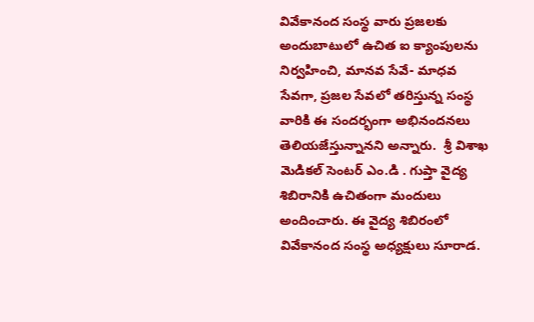వివేకానంద సంస్థ వారు ప్రజలకు అందుబాటులో ఉచిత ఐ క్యాంపులను నిర్వహించి, మానవ సేవే- మాధవ సేవగా, ప్రజల సేవలో తరిస్తున్న సంస్థ వారికి ఈ సందర్భంగా అభినందనలు తెలియజేస్తున్నానని అన్నారు.  శ్రీ విశాఖ మెడికల్ సెంటర్ ఎం.డి . గుప్తా వైద్య శిబిరానికి ఉచితంగా మందులు అందించారు. ఈ వైద్య శిబిరంలో వివేకానంద సంస్థ అధ్యక్షులు సూరాడ.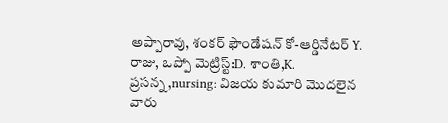అప్పారావు, శంకర్ ఫౌండేషన్ కో-ఆర్డినేటర్ Y. రాజు, ఒప్పో మెట్రిస్ట్:D. శాంతి,K. ప్రసన్న,nursing: విజయ కుమారి మొదలైన వారు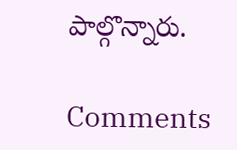పాల్గొన్నారు.

Comments